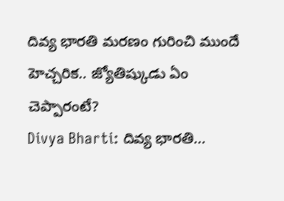దివ్య భారతి మరణం గురించి ముందే హెచ్చరిక.. జ్యోతిష్కుడు ఏం చెప్పారంటే?
Divya Bharti: దివ్య భారతి...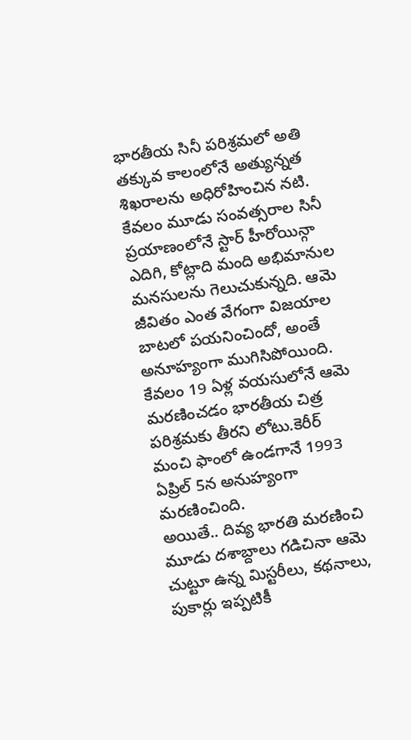భారతీయ సినీ పరిశ్రమలో అతి తక్కువ కాలంలోనే అత్యున్నత శిఖరాలను అధిరోహించిన నటి. కేవలం మూడు సంవత్సరాల సినీ ప్రయాణంలోనే స్టార్ హీరోయిన్గా ఎదిగి, కోట్లాది మంది అభిమానుల మనసులను గెలుచుకున్నది. ఆమె జీవితం ఎంత వేగంగా విజయాల బాటలో పయనించిందో, అంతే అనూహ్యంగా ముగిసిపోయింది. కేవలం 19 ఏళ్ల వయసులోనే ఆమె మరణించడం భారతీయ చిత్ర పరిశ్రమకు తీరని లోటు.కెరీర్ మంచి ఫాంలో ఉండగానే 1993 ఏప్రిల్ 5న అనుహ్యంగా మరణించింది.
అయితే.. దివ్య భారతి మరణించి మూడు దశాబ్దాలు గడిచినా ఆమె చుట్టూ ఉన్న మిస్టరీలు, కథనాలు, పుకార్లు ఇప్పటికీ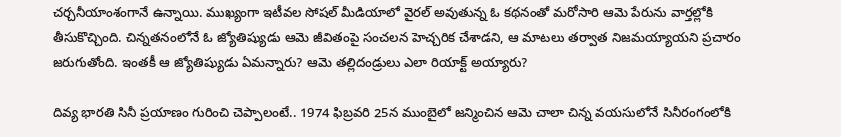చర్చనీయాంశంగానే ఉన్నాయి. ముఖ్యంగా ఇటీవల సోషల్ మీడియాలో వైరల్ అవుతున్న ఓ కథనంతో మరోసారి ఆమె పేరును వార్తల్లోకి తీసుకొచ్చింది. చిన్నతనంలోనే ఓ జ్యోతిష్యుడు ఆమె జీవితంపై సంచలన హెచ్చరిక చేశాడని, ఆ మాటలు తర్వాత నిజమయ్యాయని ప్రచారం జరుగుతోంది. ఇంతకీ ఆ జ్యోతిష్యుడు ఏమన్నారు? ఆమె తల్లిదండ్రులు ఎలా రియాక్ట్ అయ్యారు?

దివ్య భారతి సినీ ప్రయాణం గురించి చెప్పాలంటే.. 1974 ఫిబ్రవరి 25న ముంబైలో జన్మించిన ఆమె చాలా చిన్న వయసులోనే సినీరంగంలోకి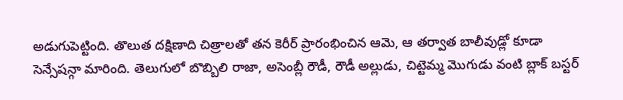అడుగుపెట్టింది. తొలుత దక్షిణాది చిత్రాలతో తన కెరీర్ ప్రారంభించిన ఆమె, ఆ తర్వాత బాలీవుడ్లో కూడా సెన్సేషన్గా మారింది. తెలుగులో బొబ్బిలి రాజా, అసెంబ్లీ రౌడీ, రౌడీ అల్లుడు, చిట్టెమ్మ మొగుడు వంటి బ్లాక్ బస్టర్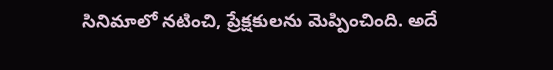సినిమాలో నటించి, ప్రేక్షకులను మెప్పించింది. అదే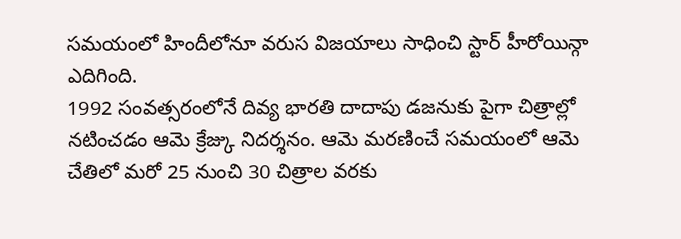సమయంలో హిందీలోనూ వరుస విజయాలు సాధించి స్టార్ హీరోయిన్గా ఎదిగింది.
1992 సంవత్సరంలోనే దివ్య భారతి దాదాపు డజనుకు పైగా చిత్రాల్లో నటించడం ఆమె క్రేజ్కు నిదర్శనం. ఆమె మరణించే సమయంలో ఆమె చేతిలో మరో 25 నుంచి 30 చిత్రాల వరకు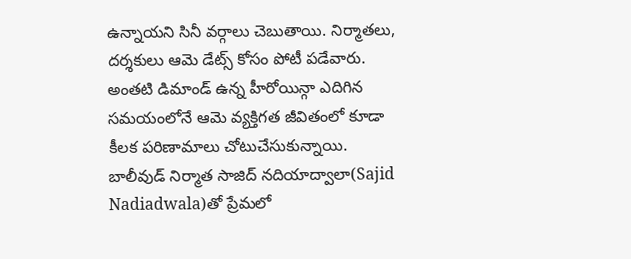ఉన్నాయని సినీ వర్గాలు చెబుతాయి. నిర్మాతలు, దర్శకులు ఆమె డేట్స్ కోసం పోటీ పడేవారు. అంతటి డిమాండ్ ఉన్న హీరోయిన్గా ఎదిగిన సమయంలోనే ఆమె వ్యక్తిగత జీవితంలో కూడా కీలక పరిణామాలు చోటుచేసుకున్నాయి.
బాలీవుడ్ నిర్మాత సాజిద్ నదియాద్వాలా(Sajid Nadiadwala)తో ప్రేమలో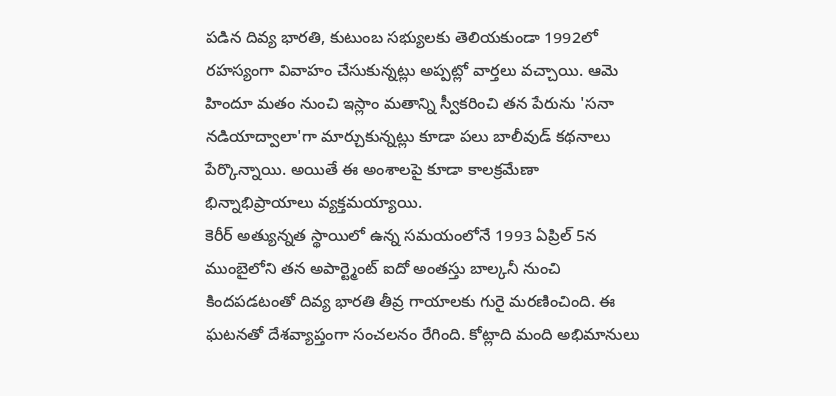పడిన దివ్య భారతి, కుటుంబ సభ్యులకు తెలియకుండా 1992లో రహస్యంగా వివాహం చేసుకున్నట్లు అప్పట్లో వార్తలు వచ్చాయి. ఆమె హిందూ మతం నుంచి ఇస్లాం మతాన్ని స్వీకరించి తన పేరును 'సనా నడియాద్వాలా'గా మార్చుకున్నట్లు కూడా పలు బాలీవుడ్ కథనాలు పేర్కొన్నాయి. అయితే ఈ అంశాలపై కూడా కాలక్రమేణా భిన్నాభిప్రాయాలు వ్యక్తమయ్యాయి.
కెరీర్ అత్యున్నత స్థాయిలో ఉన్న సమయంలోనే 1993 ఏప్రిల్ 5న ముంబైలోని తన అపార్ట్మెంట్ ఐదో అంతస్తు బాల్కనీ నుంచి కిందపడటంతో దివ్య భారతి తీవ్ర గాయాలకు గురై మరణించింది. ఈ ఘటనతో దేశవ్యాప్తంగా సంచలనం రేగింది. కోట్లాది మంది అభిమానులు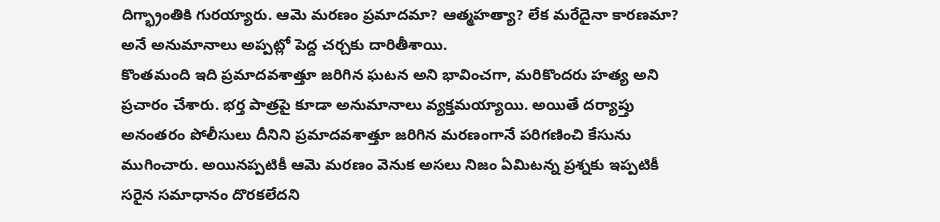దిగ్భ్రాంతికి గురయ్యారు. ఆమె మరణం ప్రమాదమా? ఆత్మహత్యా? లేక మరేదైనా కారణమా? అనే అనుమానాలు అప్పట్లో పెద్ద చర్చకు దారితీశాయి.
కొంతమంది ఇది ప్రమాదవశాత్తూ జరిగిన ఘటన అని భావించగా, మరికొందరు హత్య అని ప్రచారం చేశారు. భర్త పాత్రపై కూడా అనుమానాలు వ్యక్తమయ్యాయి. అయితే దర్యాప్తు అనంతరం పోలీసులు దీనిని ప్రమాదవశాత్తూ జరిగిన మరణంగానే పరిగణించి కేసును ముగించారు. అయినప్పటికీ ఆమె మరణం వెనుక అసలు నిజం ఏమిటన్న ప్రశ్నకు ఇప్పటికీ సరైన సమాధానం దొరకలేదని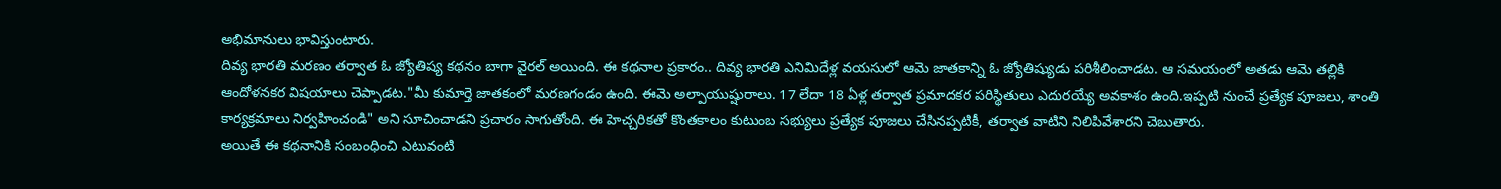అభిమానులు భావిస్తుంటారు.
దివ్య భారతి మరణం తర్వాత ఓ జ్యోతిష్య కథనం బాగా వైరల్ అయింది. ఈ కథనాల ప్రకారం.. దివ్య భారతి ఎనిమిదేళ్ల వయసులో ఆమె జాతకాన్ని ఓ జ్యోతిష్యుడు పరిశీలించాడట. ఆ సమయంలో అతడు ఆమె తల్లికి ఆందోళనకర విషయాలు చెప్పాడట."మీ కుమార్తె జాతకంలో మరణగండం ఉంది. ఈమె అల్పాయుష్షురాలు. 17 లేదా 18 ఏళ్ల తర్వాత ప్రమాదకర పరిస్థితులు ఎదురయ్యే అవకాశం ఉంది.ఇప్పటి నుంచే ప్రత్యేక పూజలు, శాంతి కార్యక్రమాలు నిర్వహించండి" అని సూచించాడని ప్రచారం సాగుతోంది. ఈ హెచ్చరికతో కొంతకాలం కుటుంబ సభ్యులు ప్రత్యేక పూజలు చేసినప్పటికీ, తర్వాత వాటిని నిలిపివేశారని చెబుతారు.
అయితే ఈ కథనానికి సంబంధించి ఎటువంటి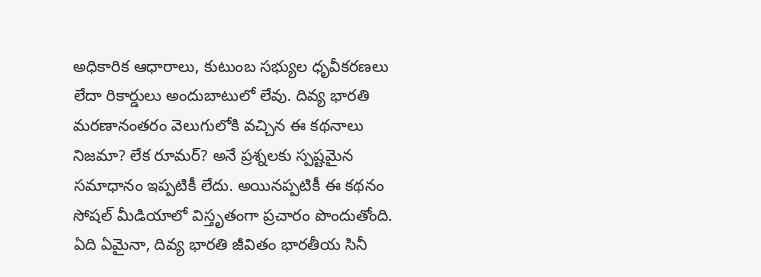అధికారిక ఆధారాలు, కుటుంబ సభ్యుల ధృవీకరణలు లేదా రికార్డులు అందుబాటులో లేవు. దివ్య భారతి మరణానంతరం వెలుగులోకి వచ్చిన ఈ కథనాలు నిజమా? లేక రూమర్? అనే ప్రశ్నలకు స్పష్టమైన సమాధానం ఇప్పటికీ లేదు. అయినప్పటికీ ఈ కథనం సోషల్ మీడియాలో విస్తృతంగా ప్రచారం పొందుతోంది. ఏది ఏమైనా, దివ్య భారతి జీవితం భారతీయ సినీ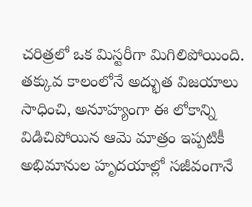చరిత్రలో ఒక మిస్టరీగా మిగిలిపోయింది. తక్కువ కాలంలోనే అద్భుత విజయాలు సాధించి, అనూహ్యంగా ఈ లోకాన్ని విడిచిపోయిన ఆమె మాత్రం ఇప్పటికీ అభిమానుల హృదయాల్లో సజీవంగానే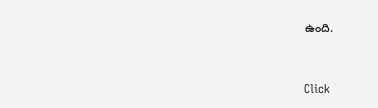ఉంది.


Click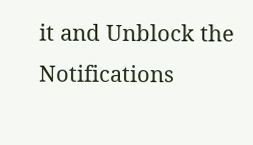it and Unblock the Notifications